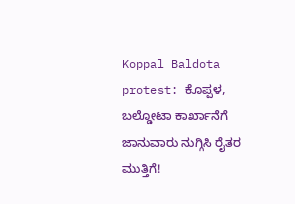Koppal Baldota protest: ಕೊಪ್ಪಳ, ಬಲ್ಡೋಟಾ ಕಾರ್ಖಾನೆಗೆ ಜಾನುವಾರು ನುಗ್ಗಿಸಿ ರೈತರ ಮುತ್ತಿಗೆ!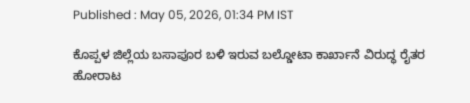Published : May 05, 2026, 01:34 PM IST

ಕೊಪ್ಪಳ ಜಿಲ್ಲೆಯ ಬಸಾಪೂರ ಬಳಿ ಇರುವ ಬಲ್ಡೋಟಾ ಕಾರ್ಖಾನೆ ವಿರುದ್ಧ ರೈತರ ಹೋರಾಟ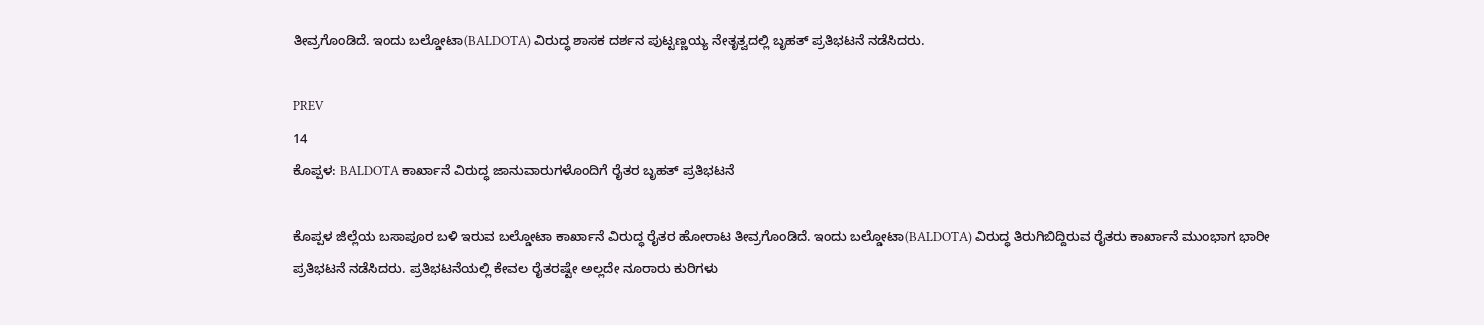ತೀವ್ರಗೊಂಡಿದೆ. ಇಂದು ಬಲ್ಡೋಟಾ(BALDOTA) ವಿರುದ್ಧ ಶಾಸಕ ದರ್ಶನ ಪುಟ್ಟಣ್ಣಯ್ಯ ನೇತೃತ್ವದಲ್ಲಿ ಬೃಹತ್ ಪ್ರತಿಭಟನೆ ನಡೆಸಿದರು.

PREV
14
ಕೊಪ್ಪಳ: BALDOTA ಕಾರ್ಖಾನೆ ವಿರುದ್ಧ ಜಾನುವಾರುಗಳೊಂದಿಗೆ ರೈತರ ಬೃಹತ್ ಪ್ರತಿಭಟನೆ

ಕೊಪ್ಪಳ ಜಿಲ್ಲೆಯ ಬಸಾಪೂರ ಬಳಿ ಇರುವ ಬಲ್ಡೋಟಾ ಕಾರ್ಖಾನೆ ವಿರುದ್ಧ ರೈತರ ಹೋರಾಟ ತೀವ್ರಗೊಂಡಿದೆ. ಇಂದು ಬಲ್ಡೋಟಾ(BALDOTA) ವಿರುದ್ಧ ತಿರುಗಿಬಿದ್ದಿರುವ ರೈತರು ಕಾರ್ಖಾನೆ ಮುಂಭಾಗ ಭಾರೀ ಪ್ರತಿಭಟನೆ ನಡೆಸಿದರು. ಪ್ರತಿಭಟನೆಯಲ್ಲಿ ಕೇವಲ ರೈತರಷ್ಟೇ ಅಲ್ಲದೇ ನೂರಾರು ಕುರಿಗಳು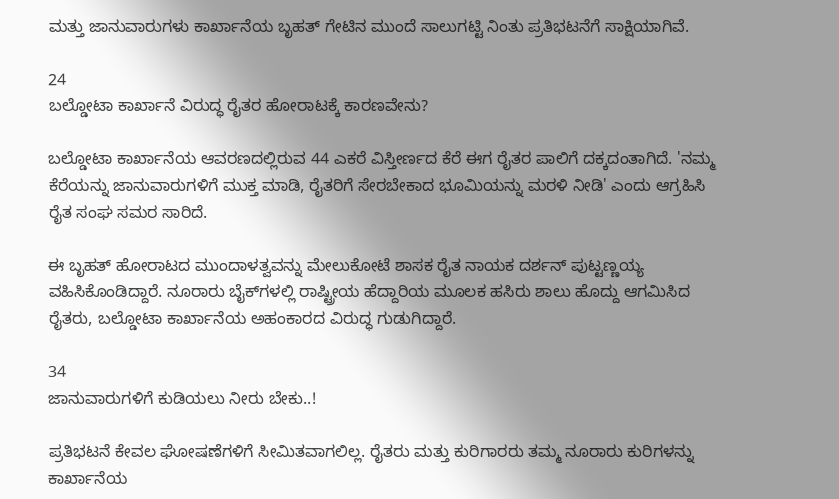ಮತ್ತು ಜಾನುವಾರುಗಳು ಕಾರ್ಖಾನೆಯ ಬೃಹತ್ ಗೇಟಿನ ಮುಂದೆ ಸಾಲುಗಟ್ಟಿ ನಿಂತು ಪ್ರತಿಭಟನೆಗೆ ಸಾಕ್ಷಿಯಾಗಿವೆ.

24
ಬಲ್ಡೋಟಾ ಕಾರ್ಖಾನೆ ವಿರುದ್ಧ ರೈತರ ಹೋರಾಟಕ್ಕೆ ಕಾರಣವೇನು?

ಬಲ್ಡೋಟಾ ಕಾರ್ಖಾನೆಯ ಆವರಣದಲ್ಲಿರುವ 44 ಎಕರೆ ವಿಸ್ತೀರ್ಣದ ಕೆರೆ ಈಗ ರೈತರ ಪಾಲಿಗೆ ದಕ್ಕದಂತಾಗಿದೆ. 'ನಮ್ಮ ಕೆರೆಯನ್ನು ಜಾನುವಾರುಗಳಿಗೆ ಮುಕ್ತ ಮಾಡಿ, ರೈತರಿಗೆ ಸೇರಬೇಕಾದ ಭೂಮಿಯನ್ನು ಮರಳಿ ನೀಡಿ' ಎಂದು ಆಗ್ರಹಿಸಿ ರೈತ ಸಂಘ ಸಮರ ಸಾರಿದೆ.

ಈ ಬೃಹತ್ ಹೋರಾಟದ ಮುಂದಾಳತ್ವವನ್ನು ಮೇಲುಕೋಟೆ ಶಾಸಕ ರೈತ ನಾಯಕ ದರ್ಶನ್ ಪುಟ್ಟಣ್ಣಯ್ಯ ವಹಿಸಿಕೊಂಡಿದ್ದಾರೆ. ನೂರಾರು ಬೈಕ್‌ಗಳಲ್ಲಿ ರಾಷ್ಟ್ರೀಯ ಹೆದ್ದಾರಿಯ ಮೂಲಕ ಹಸಿರು ಶಾಲು ಹೊದ್ದು ಆಗಮಿಸಿದ ರೈತರು, ಬಲ್ಡೋಟಾ ಕಾರ್ಖಾನೆಯ ಅಹಂಕಾರದ ವಿರುದ್ಧ ಗುಡುಗಿದ್ದಾರೆ.

34
ಜಾನುವಾರುಗಳಿಗೆ ಕುಡಿಯಲು ನೀರು ಬೇಕು..!

ಪ್ರತಿಭಟನೆ ಕೇವಲ ಘೋಷಣೆಗಳಿಗೆ ಸೀಮಿತವಾಗಲಿಲ್ಲ. ರೈತರು ಮತ್ತು ಕುರಿಗಾರರು ತಮ್ಮ ನೂರಾರು ಕುರಿಗಳನ್ನು ಕಾರ್ಖಾನೆಯ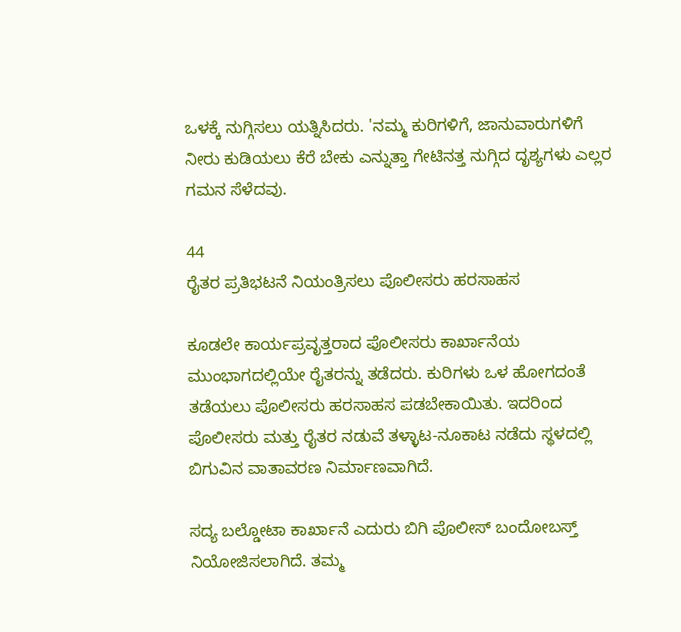ಒಳಕ್ಕೆ ನುಗ್ಗಿಸಲು ಯತ್ನಿಸಿದರು. 'ನಮ್ಮ ಕುರಿಗಳಿಗೆ, ಜಾನುವಾರುಗಳಿಗೆ ನೀರು ಕುಡಿಯಲು ಕೆರೆ ಬೇಕು ಎನ್ನುತ್ತಾ ಗೇಟಿನತ್ತ ನುಗ್ಗಿದ ದೃಶ್ಯಗಳು ಎಲ್ಲರ ಗಮನ ಸೆಳೆದವು.

44
ರೈತರ ಪ್ರತಿಭಟನೆ ನಿಯಂತ್ರಿಸಲು ಪೊಲೀಸರು ಹರಸಾಹಸ

ಕೂಡಲೇ ಕಾರ್ಯಪ್ರವೃತ್ತರಾದ ಪೊಲೀಸರು ಕಾರ್ಖಾನೆಯ ಮುಂಭಾಗದಲ್ಲಿಯೇ ರೈತರನ್ನು ತಡೆದರು. ಕುರಿಗಳು ಒಳ ಹೋಗದಂತೆ ತಡೆಯಲು ಪೊಲೀಸರು ಹರಸಾಹಸ ಪಡಬೇಕಾಯಿತು. ಇದರಿಂದ ಪೊಲೀಸರು ಮತ್ತು ರೈತರ ನಡುವೆ ತಳ್ಳಾಟ-ನೂಕಾಟ ನಡೆದು ಸ್ಥಳದಲ್ಲಿ ಬಿಗುವಿನ ವಾತಾವರಣ ನಿರ್ಮಾಣವಾಗಿದೆ.

ಸದ್ಯ ಬಲ್ಡೋಟಾ ಕಾರ್ಖಾನೆ ಎದುರು ಬಿಗಿ ಪೊಲೀಸ್ ಬಂದೋಬಸ್ತ್ ನಿಯೋಜಿಸಲಾಗಿದೆ. ತಮ್ಮ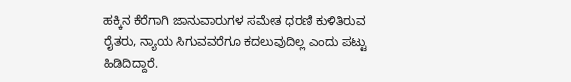ಹಕ್ಕಿನ ಕೆರೆಗಾಗಿ ಜಾನುವಾರುಗಳ ಸಮೇತ ಧರಣಿ ಕುಳಿತಿರುವ ರೈತರು, ನ್ಯಾಯ ಸಿಗುವವರೆಗೂ ಕದಲುವುದಿಲ್ಲ ಎಂದು ಪಟ್ಟು ಹಿಡಿದಿದ್ದಾರೆ.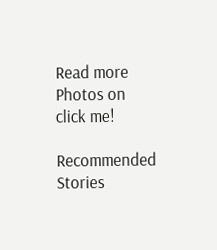Read more Photos on
click me!

Recommended Stories